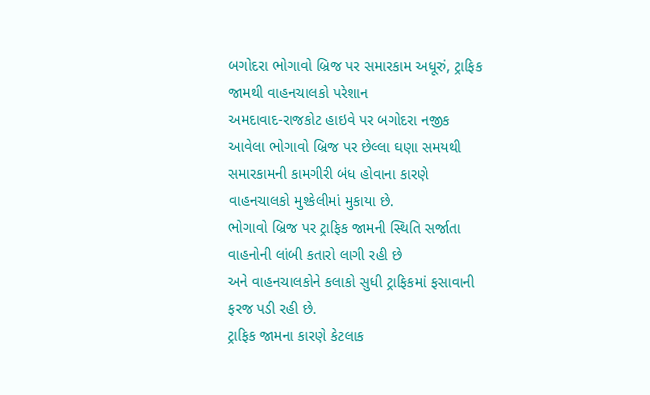બગોદરા ભોગાવો બ્રિજ પર સમારકામ અધૂરું, ટ્રાફિક જામથી વાહનચાલકો પરેશાન
અમદાવાદ-રાજકોટ હાઇવે પર બગોદરા નજીક આવેલા ભોગાવો બ્રિજ પર છેલ્લા ઘણા સમયથી સમારકામની કામગીરી બંધ હોવાના કારણે વાહનચાલકો મુશ્કેલીમાં મુકાયા છે.
ભોગાવો બ્રિજ પર ટ્રાફિક જામની સ્થિતિ સર્જાતા વાહનોની લાંબી કતારો લાગી રહી છે
અને વાહનચાલકોને કલાકો સુધી ટ્રાફિકમાં ફસાવાની ફરજ પડી રહી છે.
ટ્રાફિક જામના કારણે કેટલાક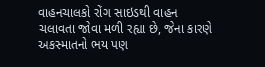વાહનચાલકો રોંગ સાઇડથી વાહન ચલાવતા જોવા મળી રહ્યા છે, જેના કારણે અકસ્માતનો ભય પણ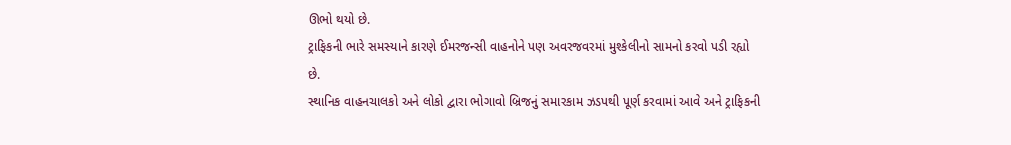ઊભો થયો છે.
ટ્રાફિકની ભારે સમસ્યાને કારણે ઈમરજન્સી વાહનોને પણ અવરજવરમાં મુશ્કેલીનો સામનો કરવો પડી રહ્યો છે.
સ્થાનિક વાહનચાલકો અને લોકો દ્વારા ભોગાવો બ્રિજનું સમારકામ ઝડપથી પૂર્ણ કરવામાં આવે અને ટ્રાફિકની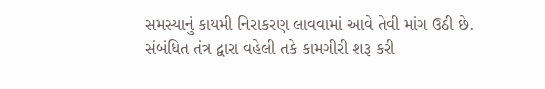સમસ્યાનું કાયમી નિરાકરણ લાવવામાં આવે તેવી માંગ ઉઠી છે.
સંબંધિત તંત્ર દ્વારા વહેલી તકે કામગીરી શરૂ કરી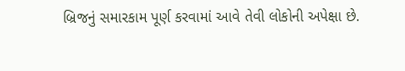બ્રિજનું સમારકામ પૂર્ણ કરવામાં આવે તેવી લોકોની અપેક્ષા છે.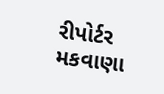રીપોર્ટર મકવાણા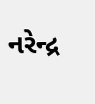નરેન્દ્ર